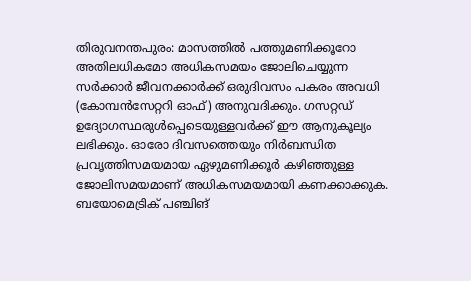തിരുവനന്തപുരം: മാസത്തിൽ പത്തുമണിക്കൂറോ അതിലധികമോ അധികസമയം ജോലിചെയ്യുന്ന സർക്കാർ ജീവനക്കാർക്ക് ഒരുദിവസം പകരം അവധി (കോമ്പൻസേറ്ററി ഓഫ്) അനുവദിക്കും. ഗസറ്റഡ് ഉദ്യോഗസ്ഥരുൾപ്പെടെയുള്ളവർക്ക് ഈ ആനുകൂല്യം ലഭിക്കും. ഓരോ ദിവസത്തെയും നിർബന്ധിത പ്രവൃത്തിസമയമായ ഏഴുമണിക്കൂർ കഴിഞ്ഞുള്ള ജോലിസമയമാണ് അധികസമയമായി കണക്കാക്കുക. ബയോമെട്രിക് പഞ്ചിങ്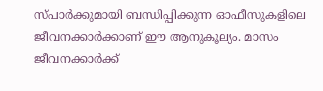സ്പാർക്കുമായി ബന്ധിപ്പിക്കുന്ന ഓഫീസുകളിലെ ജീവനക്കാർക്കാണ് ഈ ആനുകൂല്യം. മാസം ജീവനക്കാർക്ക്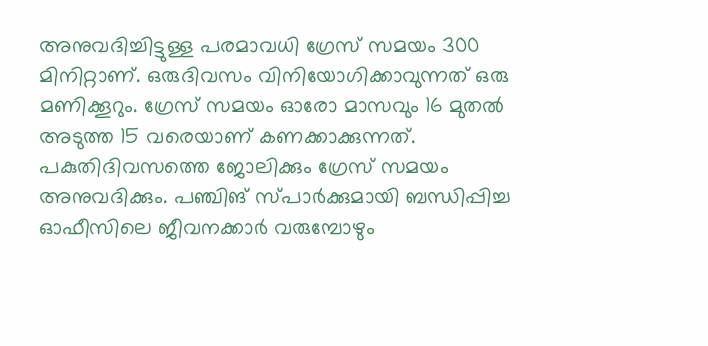അനുവദിച്ചിട്ടുള്ള പരമാവധി ഗ്രേസ് സമയം 300 മിനിറ്റാണ്. ഒരുദിവസം വിനിയോഗിക്കാവുന്നത് ഒരു മണിക്കൂറും. ഗ്രേസ് സമയം ഓരോ മാസവും 16 മുതൽ അടുത്ത 15 വരെയാണ് കണക്കാക്കുന്നത്. പകുതിദിവസത്തെ ജോലിക്കും ഗ്രേസ് സമയം അനുവദിക്കും. പഞ്ചിങ് സ്പാർക്കുമായി ബന്ധിപ്പിച്ച ഓഫീസിലെ ജീവനക്കാർ വരുമ്പോഴും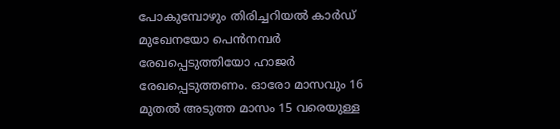പോകുമ്പോഴും തിരിച്ചറിയൽ കാർഡ് മുഖേനയോ പെൻനമ്പർ രേഖപ്പെടുത്തിയോ ഹാജർ രേഖപ്പെടുത്തണം. ഓരോ മാസവും 16 മുതൽ അടുത്ത മാസം 15 വരെയുള്ള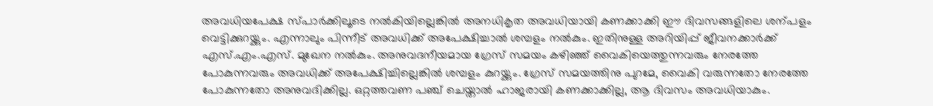അവധിയപേക്ഷ സ്പാർക്കിലൂടെ നൽകിയില്ലെങ്കിൽ അനധികൃത അവധിയായി കണക്കാക്കി ഈ ദിവസങ്ങളിലെ ശന്പളം വെട്ടിക്കുറയ്ക്കും. എന്നാലും പിന്നീട് അവധിക്ക് അപേക്ഷിച്ചാൽ ശമ്പളം നൽകും. ഇതിനുള്ള അറിയിപ്പ് ജീവനക്കാർക്ക് എസ്.എം.എസ്. മുഖേന നൽകും. അനുവദനീയമായ ഗ്രേസ് സമയം കഴിഞ്ഞ് വൈകിയെത്തുന്നവരും നേരത്തേ പോകുന്നവരും അവധിക്ക് അപേക്ഷിച്ചില്ലെങ്കിൽ ശമ്പളം കുറയ്ക്കും. ഗ്രേസ് സമയത്തിനു പുറമേ, വൈകി വരുന്നതോ നേരത്തേ പോകുന്നതോ അനുവദിക്കില്ല. ഒറ്റത്തവണ പഞ്ച് ചെയ്താൽ ഹാജരായി കണക്കാക്കില്ല, ആ ദിവസം അവധിയാകും.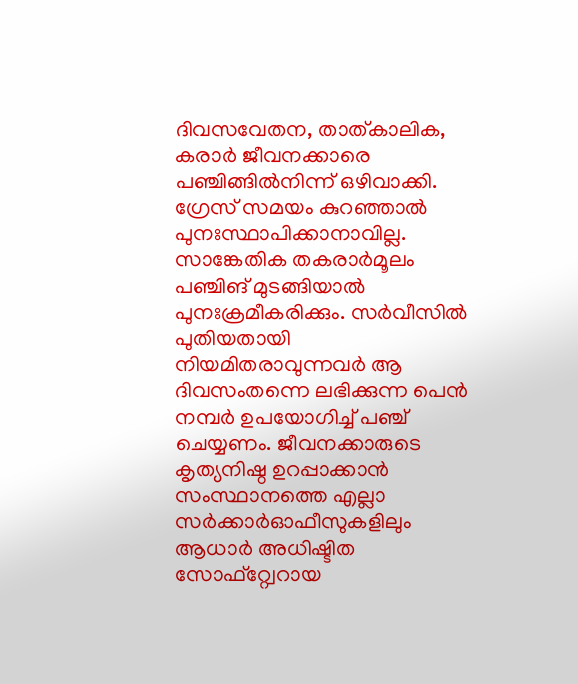ദിവസവേതന, താത്കാലിക, കരാർ ജീവനക്കാരെ പഞ്ചിങ്ങിൽനിന്ന് ഒഴിവാക്കി. ഗ്രേസ് സമയം കുറഞ്ഞാൽ പുനഃസ്ഥാപിക്കാനാവില്ല. സാങ്കേതിക തകരാർമൂലം പഞ്ചിങ് മുടങ്ങിയാൽ പുനഃക്രമീകരിക്കും. സർവീസിൽ പുതിയതായി നിയമിതരാവുന്നവർ ആ ദിവസംതന്നെ ലഭിക്കുന്ന പെൻ നമ്പർ ഉപയോഗിച്ച് പഞ്ച് ചെയ്യണം. ജീവനക്കാരുടെ കൃത്യനിഷ്ഠ ഉറപ്പാക്കാൻ സംസ്ഥാനത്തെ എല്ലാ സർക്കാർഓഫീസുകളിലും ആധാർ അധിഷ്ടിത സോഫ്റ്റ്വേറായ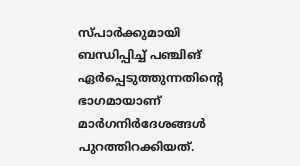സ്പാർക്കുമായി ബന്ധിപ്പിച്ച് പഞ്ചിങ് ഏർപ്പെടുത്തുന്നതിന്റെ ഭാഗമായാണ് മാർഗനിർദേശങ്ങൾ പുറത്തിറക്കിയത്.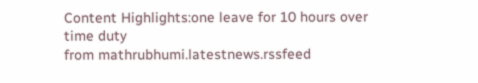Content Highlights:one leave for 10 hours over time duty
from mathrubhumi.latestnews.rssfeed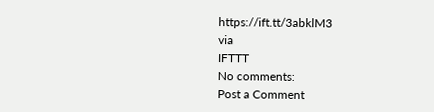https://ift.tt/3abklM3
via
IFTTT
No comments:
Post a Comment